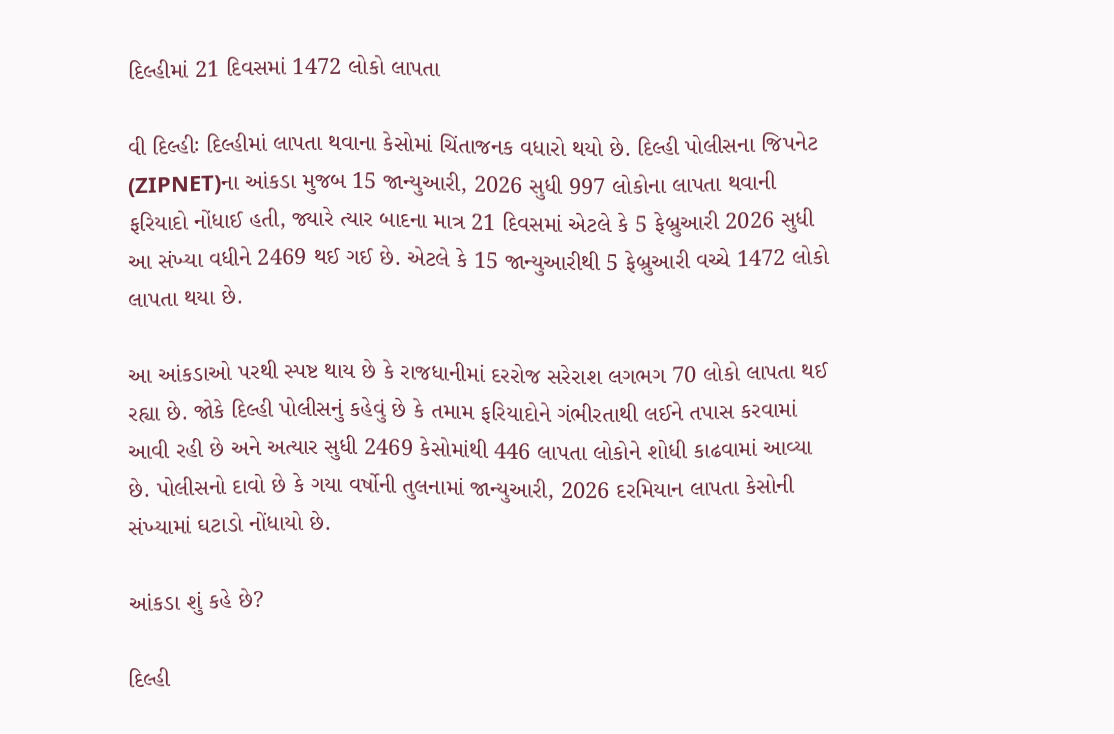દિલ્હીમાં 21 દિવસમાં 1472 લોકો લાપતા

વી દિલ્હીઃ દિલ્હીમાં લાપતા થવાના કેસોમાં ચિંતાજનક વધારો થયો છે. દિલ્હી પોલીસના જિપનેટ (ZIPNET)ના આંકડા મુજબ 15 જાન્યુઆરી, 2026 સુધી 997 લોકોના લાપતા થવાની ફરિયાદો નોંધાઈ હતી, જ્યારે ત્યાર બાદના માત્ર 21 દિવસમાં એટલે કે 5 ફેબ્રુઆરી 2026 સુધી આ સંખ્યા વધીને 2469 થઈ ગઈ છે. એટલે કે 15 જાન્યુઆરીથી 5 ફેબ્રુઆરી વચ્ચે 1472 લોકો લાપતા થયા છે.

આ આંકડાઓ પરથી સ્પષ્ટ થાય છે કે રાજધાનીમાં દરરોજ સરેરાશ લગભગ 70 લોકો લાપતા થઈ રહ્યા છે. જોકે દિલ્હી પોલીસનું કહેવું છે કે તમામ ફરિયાદોને ગંભીરતાથી લઈને તપાસ કરવામાં આવી રહી છે અને અત્યાર સુધી 2469 કેસોમાંથી 446 લાપતા લોકોને શોધી કાઢવામાં આવ્યા છે. પોલીસનો દાવો છે કે ગયા વર્ષોની તુલનામાં જાન્યુઆરી, 2026 દરમિયાન લાપતા કેસોની સંખ્યામાં ઘટાડો નોંધાયો છે.

આંકડા શું કહે છે?

દિલ્હી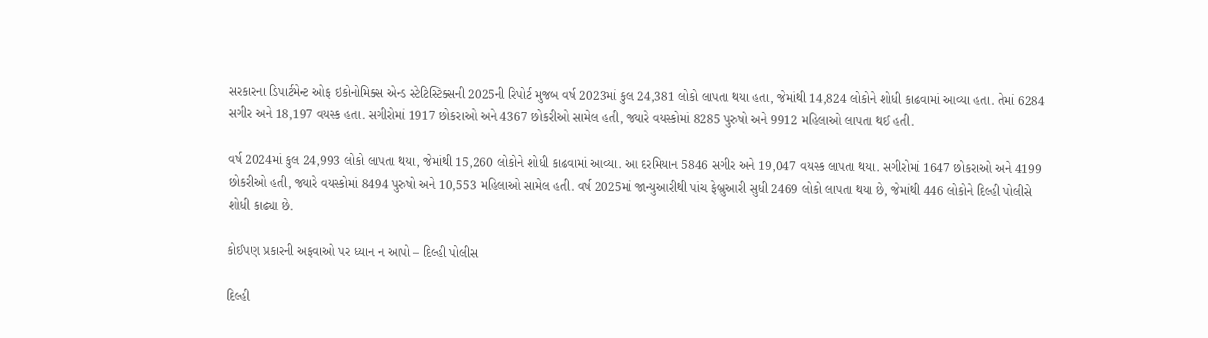સરકારના ડિપાર્ટમેન્ટ ઓફ ઇકોનોમિક્સ એન્ડ સ્ટેટિસ્ટિક્સની 2025ની રિપોર્ટ મુજબ વર્ષ 2023માં કુલ 24,381 લોકો લાપતા થયા હતા, જેમાંથી 14,824 લોકોને શોધી કાઢવામાં આવ્યા હતા. તેમાં 6284 સગીર અને 18,197 વયસ્ક હતા. સગીરોમાં 1917 છોકરાઓ અને 4367 છોકરીઓ સામેલ હતી, જ્યારે વયસ્કોમાં 8285 પુરુષો અને 9912 મહિલાઓ લાપતા થઈ હતી.

વર્ષ 2024માં કુલ 24,993 લોકો લાપતા થયા, જેમાંથી 15,260 લોકોને શોધી કાઢવામાં આવ્યા. આ દરમિયાન 5846 સગીર અને 19,047 વયસ્ક લાપતા થયા. સગીરોમાં 1647 છોકરાઓ અને 4199 છોકરીઓ હતી, જ્યારે વયસ્કોમાં 8494 પુરુષો અને 10,553 મહિલાઓ સામેલ હતી. વર્ષ 2025માં જાન્યુઆરીથી પાંચ ફેબ્રુઆરી સુધી 2469 લોકો લાપતા થયા છે, જેમાંથી 446 લોકોને દિલ્હી પોલીસે શોધી કાઢ્યા છે.

કોઈપણ પ્રકારની અફવાઓ પર ધ્યાન ન આપો – દિલ્હી પોલીસ

દિલ્હી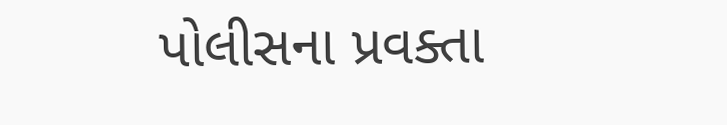પોલીસના પ્રવક્તા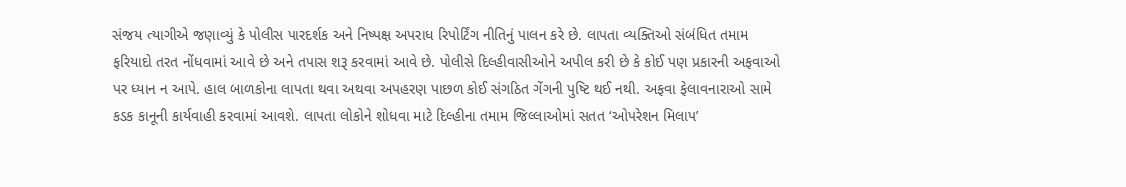સંજય ત્યાગીએ જણાવ્યું કે પોલીસ પારદર્શક અને નિષ્પક્ષ અપરાધ રિપોર્ટિંગ નીતિનું પાલન કરે છે. લાપતા વ્યક્તિઓ સંબંધિત તમામ ફરિયાદો તરત નોંધવામાં આવે છે અને તપાસ શરૂ કરવામાં આવે છે. પોલીસે દિલ્હીવાસીઓને અપીલ કરી છે કે કોઈ પણ પ્રકારની અફવાઓ પર ધ્યાન ન આપે. હાલ બાળકોના લાપતા થવા અથવા અપહરણ પાછળ કોઈ સંગઠિત ગેંગની પુષ્ટિ થઈ નથી. અફવા ફેલાવનારાઓ સામે કડક કાનૂની કાર્યવાહી કરવામાં આવશે. લાપતા લોકોને શોધવા માટે દિલ્હીના તમામ જિલ્લાઓમાં સતત ‘ઓપરેશન મિલાપ’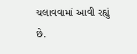ચલાવવામાં આવી રહ્યું છે.